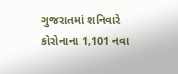ગુજરાતમાં શનિવારે કોરોનાના 1,101 નવા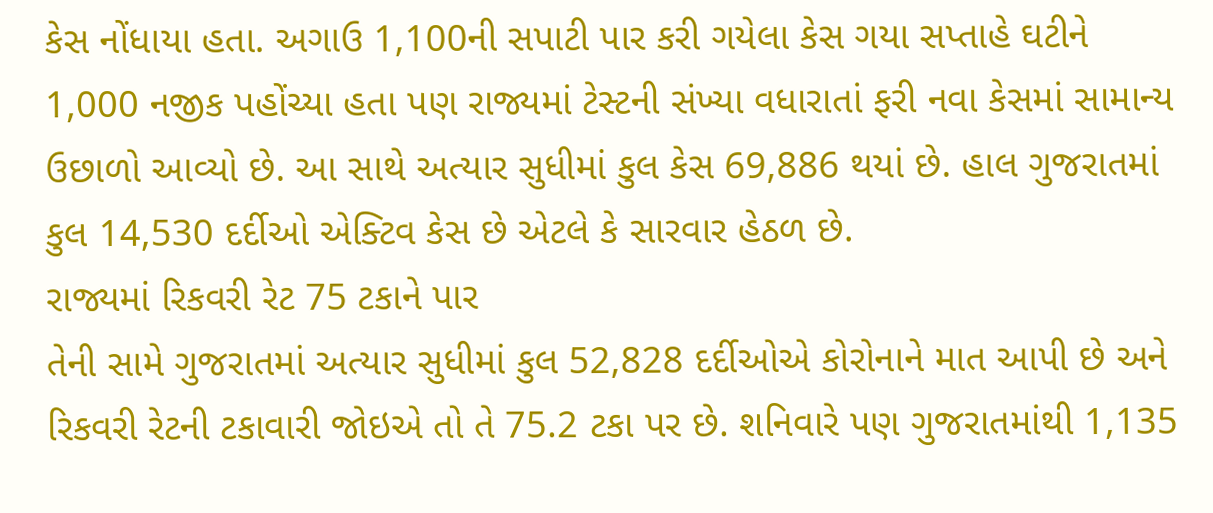કેસ નોંધાયા હતા. અગાઉ 1,100ની સપાટી પાર કરી ગયેલા કેસ ગયા સપ્તાહે ઘટીને 1,000 નજીક પહોંચ્યા હતા પણ રાજ્યમાં ટેસ્ટની સંખ્યા વધારાતાં ફરી નવા કેસમાં સામાન્ય ઉછાળો આવ્યો છે. આ સાથે અત્યાર સુધીમાં કુલ કેસ 69,886 થયાં છે. હાલ ગુજરાતમાં કુલ 14,530 દર્દીઓ એક્ટિવ કેસ છે એટલે કે સારવાર હેઠળ છે.
રાજ્યમાં રિકવરી રેટ 75 ટકાને પાર
તેની સામે ગુજરાતમાં અત્યાર સુધીમાં કુલ 52,828 દર્દીઓએ કોરોનાને માત આપી છે અને રિકવરી રેટની ટકાવારી જોઇએ તો તે 75.2 ટકા પર છે. શનિવારે પણ ગુજરાતમાંથી 1,135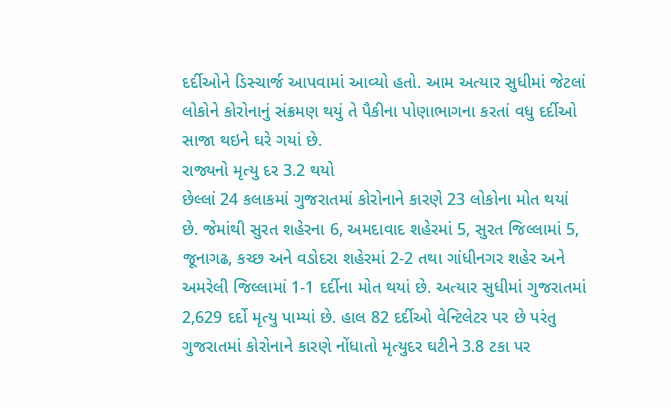દર્દીઓને ડિસ્ચાર્જ આપવામાં આવ્યો હતો. આમ અત્યાર સુધીમાં જેટલાં લોકોને કોરોનાનું સંક્રમણ થયું તે પૈકીના પોણાભાગના કરતાં વધુ દર્દીઓ સાજા થઇને ઘરે ગયાં છે.
રાજ્યનો મૃત્યુ દર 3.2 થયો
છેલ્લાં 24 કલાકમાં ગુજરાતમાં કોરોનાને કારણે 23 લોકોના મોત થયાં છે. જેમાંથી સુરત શહેરના 6, અમદાવાદ શહેરમાં 5, સુરત જિલ્લામાં 5, જૂનાગઢ, કચ્છ અને વડોદરા શહેરમાં 2-2 તથા ગાંધીનગર શહેર અને અમરેલી જિલ્લામાં 1-1 દર્દીના મોત થયાં છે. અત્યાર સુધીમાં ગુજરાતમાં 2,629 દર્દો મૃત્યુ પામ્યાં છે. હાલ 82 દર્દીઓ વેન્ટિલેટર પર છે પરંતુ ગુજરાતમાં કોરોનાને કારણે નોંધાતો મૃત્યુદર ઘટીને 3.8 ટકા પર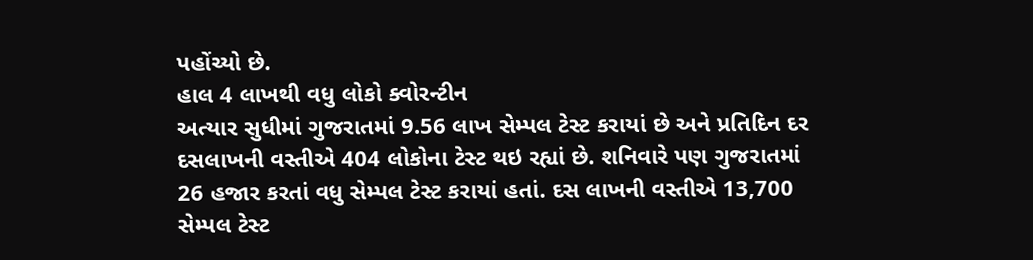પહોંચ્યો છે.
હાલ 4 લાખથી વધુ લોકો ક્વોરન્ટીન
અત્યાર સુધીમાં ગુજરાતમાં 9.56 લાખ સેમ્પલ ટેસ્ટ કરાયાં છે અને પ્રતિદિન દર દસલાખની વસ્તીએ 404 લોકોના ટેસ્ટ થઇ રહ્યાં છે. શનિવારે પણ ગુજરાતમાં 26 હજાર કરતાં વધુ સેમ્પલ ટેસ્ટ કરાયાં હતાં. દસ લાખની વસ્તીએ 13,700 સેમ્પલ ટેસ્ટ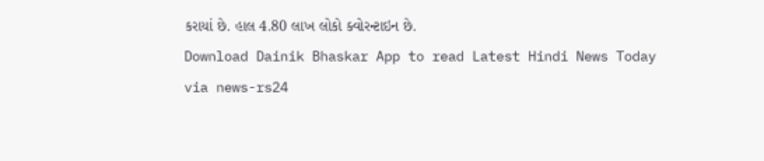કરાયાં છે. હાલ 4.80 લાખ લોકો ક્વોરન્ટાઇન છે.
Download Dainik Bhaskar App to read Latest Hindi News Today
via news-rs24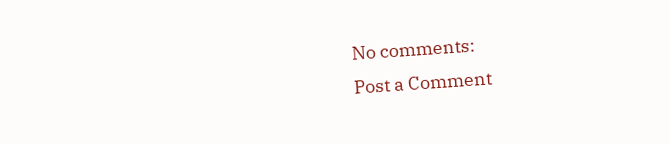No comments:
Post a Comment